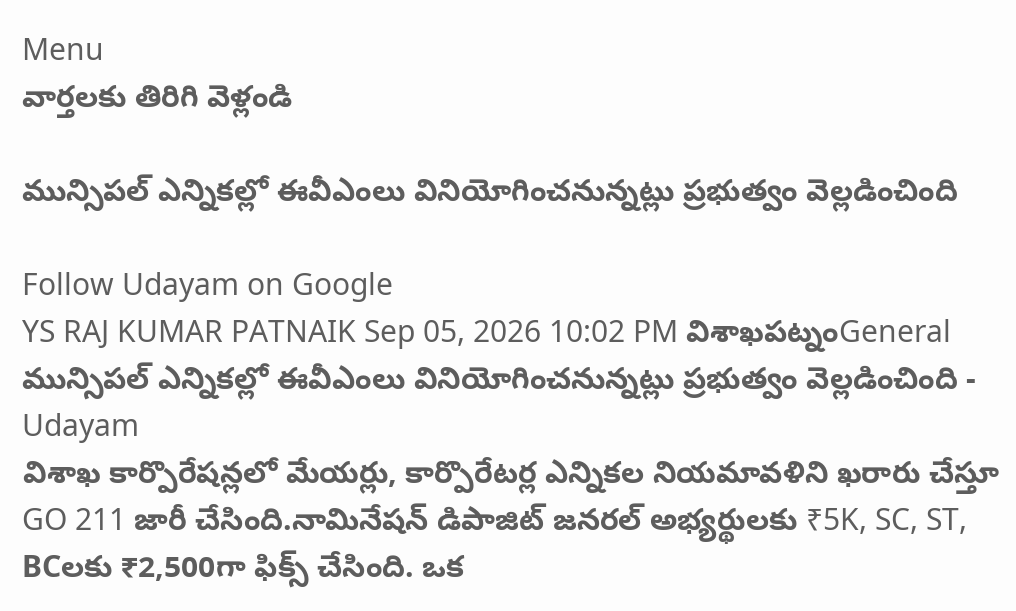Menu
వార్తలకు తిరిగి వెళ్లండి

మున్సిపల్ ఎన్నికల్లో ఈవీఎంలు వినియోగించనున్నట్లు ప్రభుత్వం వెల్లడించింది

Follow Udayam on Google
YS RAJ KUMAR PATNAIK Sep 05, 2026 10:02 PM విశాఖపట్నంGeneral
మున్సిపల్ ఎన్నికల్లో ఈవీఎంలు వినియోగించనున్నట్లు ప్రభుత్వం వెల్లడించింది - Udayam
విశాఖ కార్పొరేషన్లలో మేయర్లు, కార్పొరేటర్ల ఎన్నికల నియమావళిని ఖరారు చేస్తూ GO 211 జారీ చేసింది.నామినేషన్ డిపాజిట్ జనరల్ అభ్యర్థులకు ₹5K, SC, ST, BCలకు ₹2,500గా ఫిక్స్ చేసింది. ఒక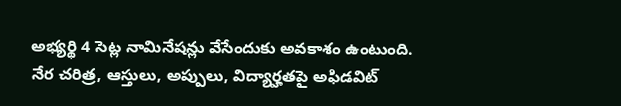అభ్యర్థి 4 సెట్ల నామినేషన్లు వేసేందుకు అవకాశం ఉంటుంది. నేర చరిత్ర, ఆస్తులు, అప్పులు, విద్యార్హతపై అఫిడవిట్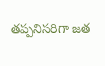తప్పనిసరిగా జత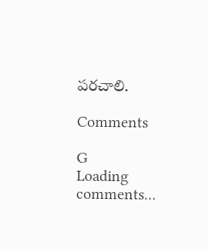పరచాలి.

Comments

G
Loading comments...